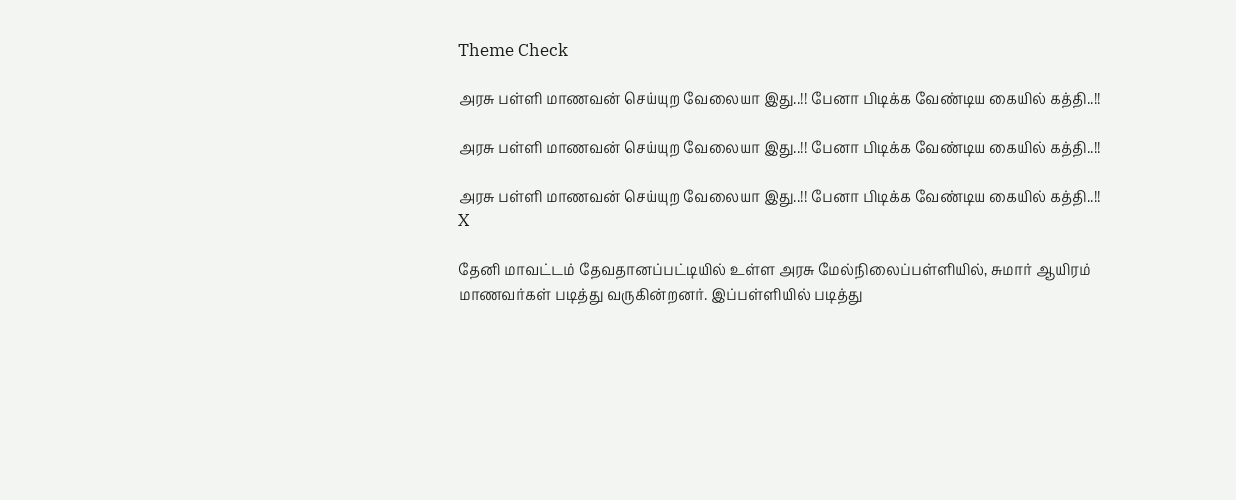Theme Check

அரசு பள்ளி மாணவன் செய்யுற வேலையா இது..!! பேனா பிடிக்க வேண்டிய கையில் கத்தி..!!

அரசு பள்ளி மாணவன் செய்யுற வேலையா இது..!! பேனா பிடிக்க வேண்டிய கையில் கத்தி..!!

அரசு பள்ளி மாணவன் செய்யுற வேலையா இது..!! பேனா பிடிக்க வேண்டிய கையில் கத்தி..!!
X

தேனி மாவட்டம் தேவதானப்பட்டியில் உள்ள அரசு மேல்நிலைப்பள்ளியில், சுமார் ஆயிரம் மாணவர்கள் படித்து வருகின்றனர். இப்பள்ளியில் படித்து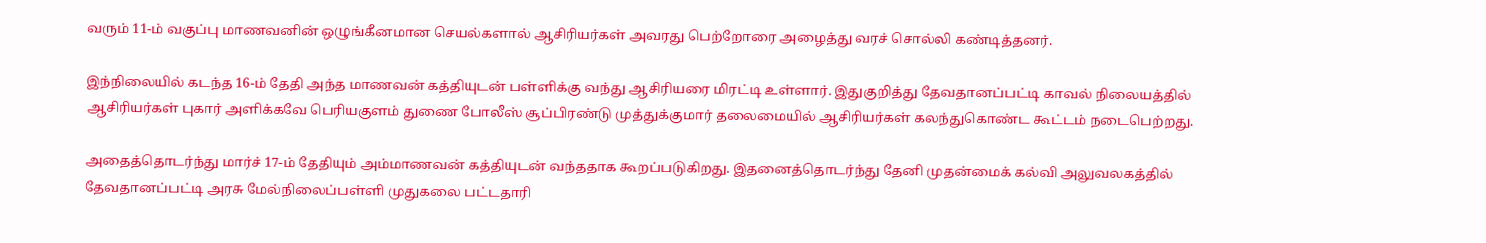வரும் 11-ம் வகுப்பு மாணவனின் ஒழுங்கீனமான செயல்களால் ஆசிரியர்கள் அவரது பெற்றோரை அழைத்து வரச் சொல்லி கண்டித்தனர்.

இந்நிலையில் கடந்த 16-ம் தேதி அந்த மாணவன் கத்தியுடன் பள்ளிக்கு வந்து ஆசிரியரை மிரட்டி உள்ளார். இதுகுறித்து தேவதானப்பட்டி காவல் நிலையத்தில் ஆசிரியர்கள் புகார் அளிக்கவே பெரியகுளம் துணை போலீஸ் சூப்பிரண்டு முத்துக்குமார் தலைமையில் ஆசிரியர்கள் கலந்துகொண்ட கூட்டம் நடைபெற்றது.

அதைத்தொடர்ந்து மார்ச் 17-ம் தேதியும் அம்மாணவன் கத்தியுடன் வந்ததாக கூறப்படுகிறது. இதனைத்தொடர்ந்து தேனி முதன்மைக் கல்வி அலுவலகத்தில் தேவதானப்பட்டி அரசு மேல்நிலைப்பள்ளி முதுகலை பட்டதாரி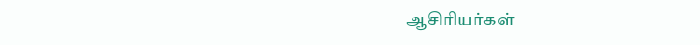ஆசிரியர்கள்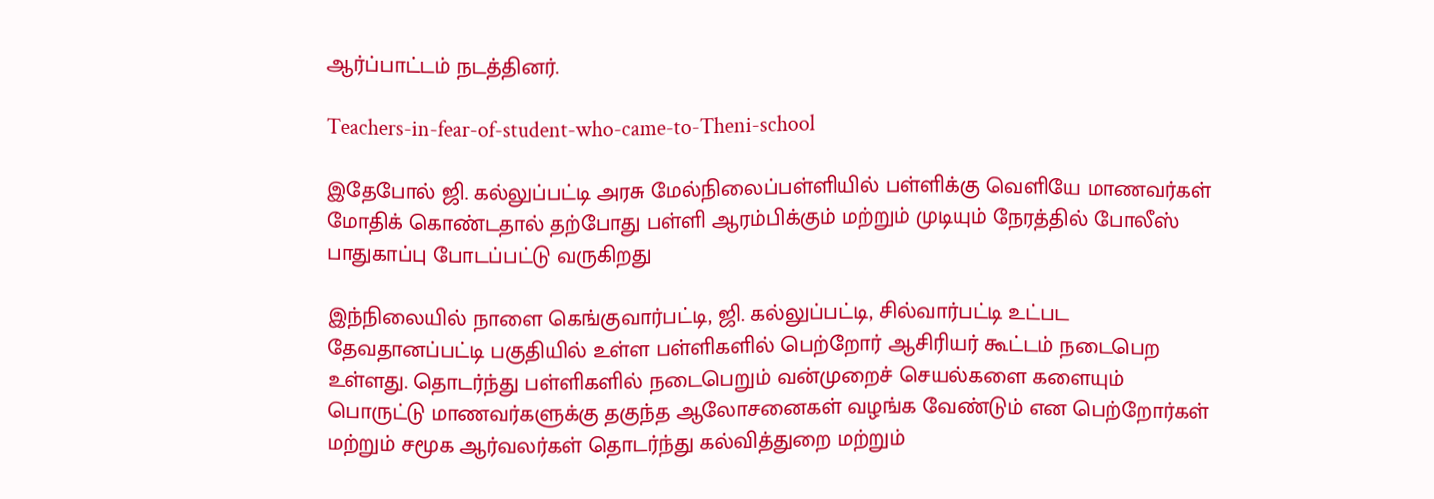ஆர்ப்பாட்டம் நடத்தினர்.

Teachers-in-fear-of-student-who-came-to-Theni-school

இதேபோல் ஜி. கல்லுப்பட்டி அரசு மேல்நிலைப்பள்ளியில் பள்ளிக்கு வெளியே மாணவர்கள் மோதிக் கொண்டதால் தற்போது பள்ளி ஆரம்பிக்கும் மற்றும் முடியும் நேரத்தில் போலீஸ் பாதுகாப்பு போடப்பட்டு வருகிறது

இந்நிலையில் நாளை கெங்குவார்பட்டி, ஜி. கல்லுப்பட்டி, சில்வார்பட்டி உட்பட தேவதானப்பட்டி பகுதியில் உள்ள பள்ளிகளில் பெற்றோர் ஆசிரியர் கூட்டம் நடைபெற உள்ளது. தொடர்ந்து பள்ளிகளில் நடைபெறும் வன்முறைச் செயல்களை களையும் பொருட்டு மாணவர்களுக்கு தகுந்த ஆலோசனைகள் வழங்க வேண்டும் என பெற்றோர்கள் மற்றும் சமூக ஆர்வலர்கள் தொடர்ந்து கல்வித்துறை மற்றும்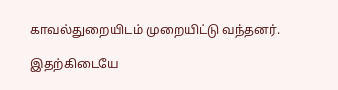காவல்துறையிடம் முறையிட்டு வந்தனர்.

இதற்கிடையே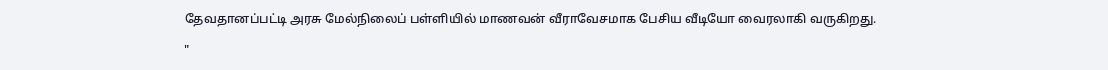தேவதானப்பட்டி அரசு மேல்நிலைப் பள்ளியில் மாணவன் வீராவேசமாக பேசிய வீடியோ வைரலாகி வருகிறது.

"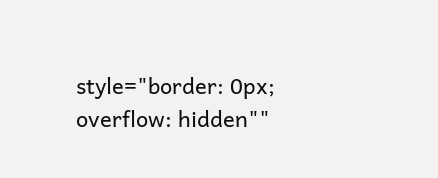style="border: 0px; overflow: hidden""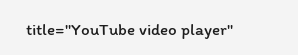title="YouTube video player"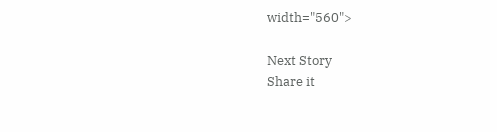width="560">

Next Story
Share it